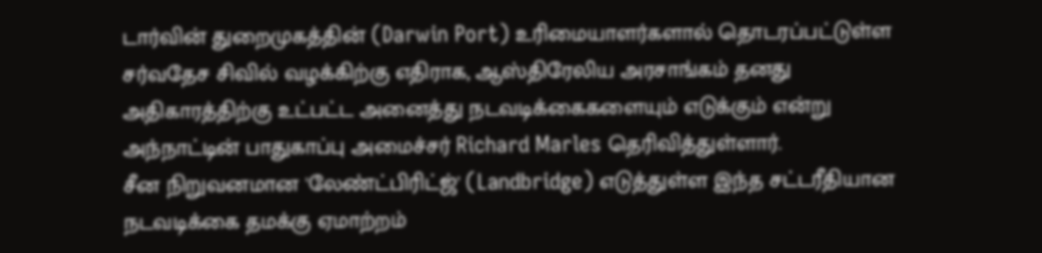டார்வின் துறைமுகத்தின் (Darwin Port) உரிமையாளர்களால் தொடரப்பட்டுள்ள சர்வதேச சிவில் வழக்கிற்கு எதிராக, ஆஸ்திரேலிய அரசாங்கம் தனது அதிகாரத்திற்கு உட்பட்ட அனைத்து நடவடிக்கைகளையும் எடுக்கும் என்று அந்நாட்டின் பாதுகாப்பு அமைச்சர் Richard Marles தெரிவித்துள்ளார்.
சீன நிறுவனமான 'லேண்ட்பிரிட்ஜ்' (Landbridge) எடுத்துள்ள இந்த சட்டரீதியான நடவடிக்கை தமக்கு ஏமாற்றம்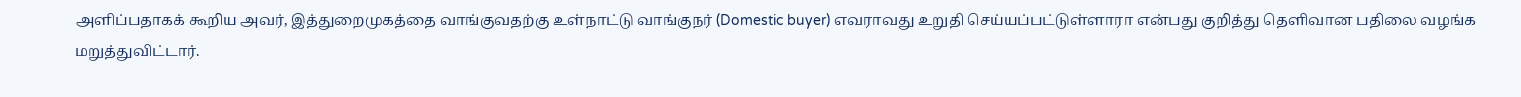அளிப்பதாகக் கூறிய அவர், இத்துறைமுகத்தை வாங்குவதற்கு உள்நாட்டு வாங்குநர் (Domestic buyer) எவராவது உறுதி செய்யப்பட்டுள்ளாரா என்பது குறித்து தெளிவான பதிலை வழங்க மறுத்துவிட்டார்.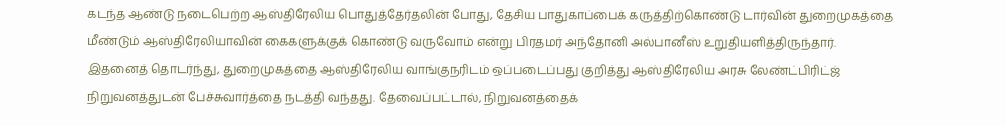கடந்த ஆண்டு நடைபெற்ற ஆஸ்திரேலிய பொதுத்தேர்தலின் போது, தேசிய பாதுகாப்பைக் கருத்திற்கொண்டு டார்வின் துறைமுகத்தை மீண்டும் ஆஸ்திரேலியாவின் கைகளுக்குக் கொண்டு வருவோம் என்று பிரதமர் அந்தோனி அல்பானீஸ் உறுதியளித்திருந்தார்.
இதனைத் தொடர்ந்து, துறைமுகத்தை ஆஸ்திரேலிய வாங்குநரிடம் ஒப்படைப்பது குறித்து ஆஸ்திரேலிய அரசு லேண்ட்பிரிட்ஜ் நிறுவனத்துடன் பேச்சுவார்த்தை நடத்தி வந்தது. தேவைப்பட்டால், நிறுவனத்தைக்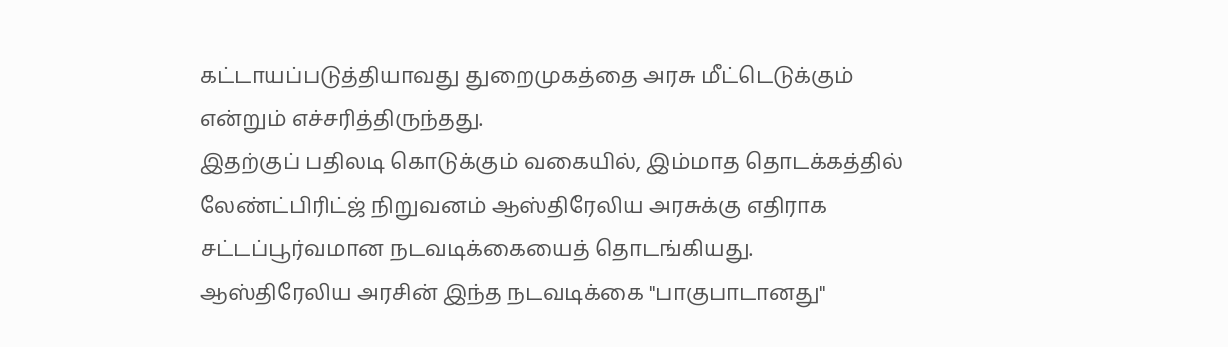கட்டாயப்படுத்தியாவது துறைமுகத்தை அரசு மீட்டெடுக்கும் என்றும் எச்சரித்திருந்தது.
இதற்குப் பதிலடி கொடுக்கும் வகையில், இம்மாத தொடக்கத்தில் லேண்ட்பிரிட்ஜ் நிறுவனம் ஆஸ்திரேலிய அரசுக்கு எதிராக சட்டப்பூர்வமான நடவடிக்கையைத் தொடங்கியது.
ஆஸ்திரேலிய அரசின் இந்த நடவடிக்கை "பாகுபாடானது"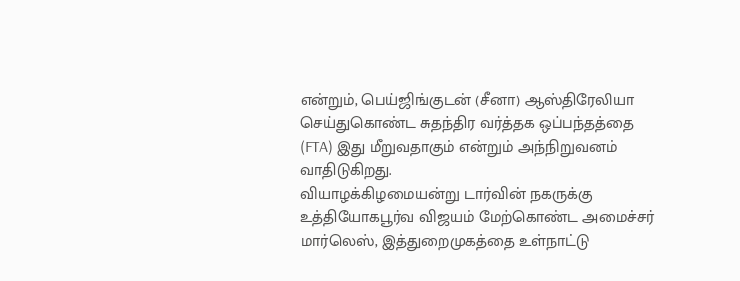என்றும், பெய்ஜிங்குடன் (சீனா) ஆஸ்திரேலியா செய்துகொண்ட சுதந்திர வர்த்தக ஒப்பந்தத்தை (FTA) இது மீறுவதாகும் என்றும் அந்நிறுவனம் வாதிடுகிறது.
வியாழக்கிழமையன்று டார்வின் நகருக்கு உத்தியோகபூர்வ விஜயம் மேற்கொண்ட அமைச்சர் மார்லெஸ், இத்துறைமுகத்தை உள்நாட்டு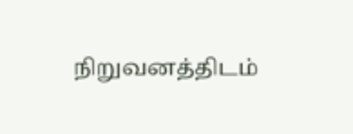நிறுவனத்திடம்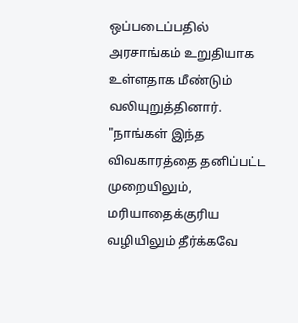ஒப்படைப்பதில் அரசாங்கம் உறுதியாக உள்ளதாக மீண்டும் வலியுறுத்தினார்.
"நாங்கள் இந்த விவகாரத்தை தனிப்பட்ட முறையிலும், மரியாதைக்குரிய வழியிலும் தீர்க்கவே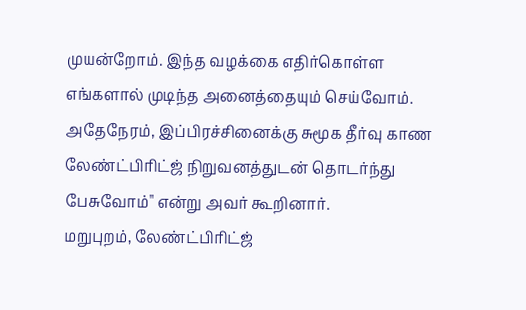முயன்றோம். இந்த வழக்கை எதிர்கொள்ள எங்களால் முடிந்த அனைத்தையும் செய்வோம்.
அதேநேரம், இப்பிரச்சினைக்கு சுமூக தீர்வு காண லேண்ட்பிரிட்ஜ் நிறுவனத்துடன் தொடர்ந்து பேசுவோம்" என்று அவர் கூறினார்.
மறுபுறம், லேண்ட்பிரிட்ஜ்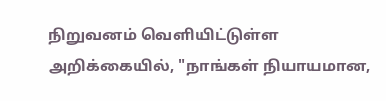நிறுவனம் வெளியிட்டுள்ள அறிக்கையில், "நாங்கள் நியாயமான,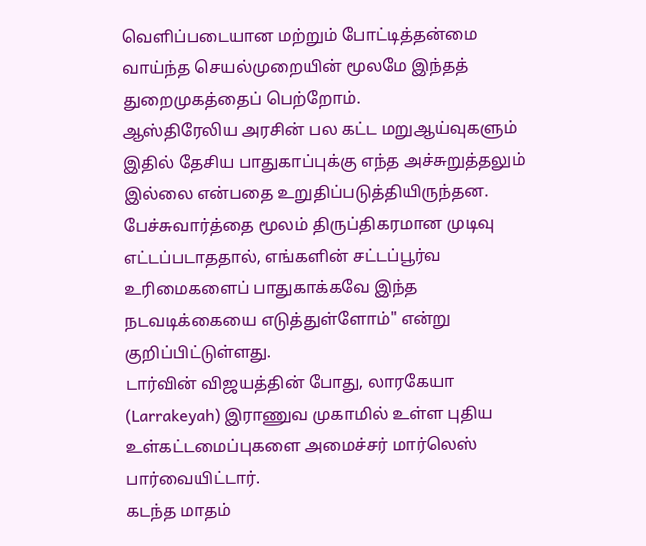வெளிப்படையான மற்றும் போட்டித்தன்மை வாய்ந்த செயல்முறையின் மூலமே இந்தத் துறைமுகத்தைப் பெற்றோம்.
ஆஸ்திரேலிய அரசின் பல கட்ட மறுஆய்வுகளும் இதில் தேசிய பாதுகாப்புக்கு எந்த அச்சுறுத்தலும் இல்லை என்பதை உறுதிப்படுத்தியிருந்தன.
பேச்சுவார்த்தை மூலம் திருப்திகரமான முடிவு எட்டப்படாததால், எங்களின் சட்டப்பூர்வ உரிமைகளைப் பாதுகாக்கவே இந்த நடவடிக்கையை எடுத்துள்ளோம்" என்று குறிப்பிட்டுள்ளது.
டார்வின் விஜயத்தின் போது, லாரகேயா (Larrakeyah) இராணுவ முகாமில் உள்ள புதிய உள்கட்டமைப்புகளை அமைச்சர் மார்லெஸ் பார்வையிட்டார்.
கடந்த மாதம்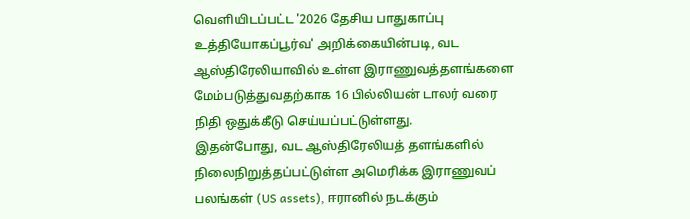வெளியிடப்பட்ட '2026 தேசிய பாதுகாப்பு உத்தியோகப்பூர்வ' அறிக்கையின்படி, வட ஆஸ்திரேலியாவில் உள்ள இராணுவத்தளங்களை மேம்படுத்துவதற்காக 16 பில்லியன் டாலர் வரை நிதி ஒதுக்கீடு செய்யப்பட்டுள்ளது.
இதன்போது, வட ஆஸ்திரேலியத் தளங்களில் நிலைநிறுத்தப்பட்டுள்ள அமெரிக்க இராணுவப் பலங்கள் (US assets), ஈரானில் நடக்கும்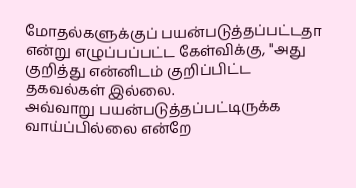மோதல்களுக்குப் பயன்படுத்தப்பட்டதா என்று எழுப்பப்பட்ட கேள்விக்கு, "அது குறித்து என்னிடம் குறிப்பிட்ட தகவல்கள் இல்லை.
அவ்வாறு பயன்படுத்தப்பட்டிருக்க வாய்ப்பில்லை என்றே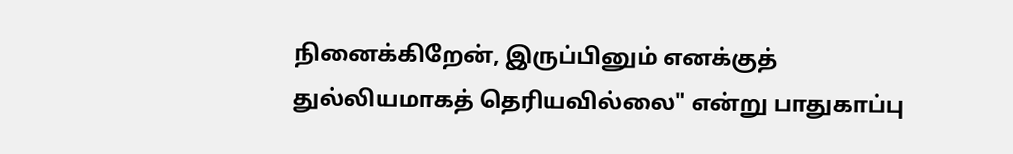நினைக்கிறேன், இருப்பினும் எனக்குத் துல்லியமாகத் தெரியவில்லை" என்று பாதுகாப்பு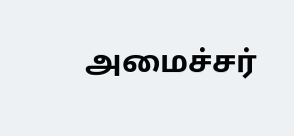அமைச்சர்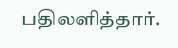பதிலளித்தார்.